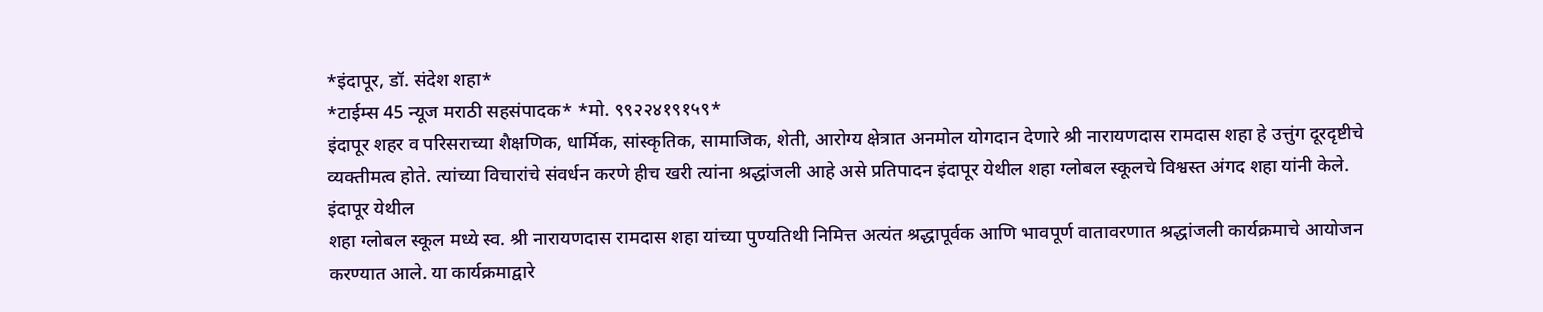*इंदापूर, डॉ. संदेश शहा*
*टाईम्स 45 न्यूज मराठी सहसंपादक* *मो. ९९२२४१९१५९*
इंदापूर शहर व परिसराच्या शैक्षणिक, धार्मिक, सांस्कृतिक, सामाजिक, शेती, आरोग्य क्षेत्रात अनमोल योगदान देणारे श्री नारायणदास रामदास शहा हे उत्तुंग दूरदृष्टीचे व्यक्तीमत्व होते. त्यांच्या विचारांचे संवर्धन करणे हीच खरी त्यांना श्रद्धांजली आहे असे प्रतिपादन इंदापूर येथील शहा ग्लोबल स्कूलचे विश्वस्त अंगद शहा यांनी केले.
इंदापूर येथील
शहा ग्लोबल स्कूल मध्ये स्व. श्री नारायणदास रामदास शहा यांच्या पुण्यतिथी निमित्त अत्यंत श्रद्धापूर्वक आणि भावपूर्ण वातावरणात श्रद्धांजली कार्यक्रमाचे आयोजन करण्यात आले. या कार्यक्रमाद्वारे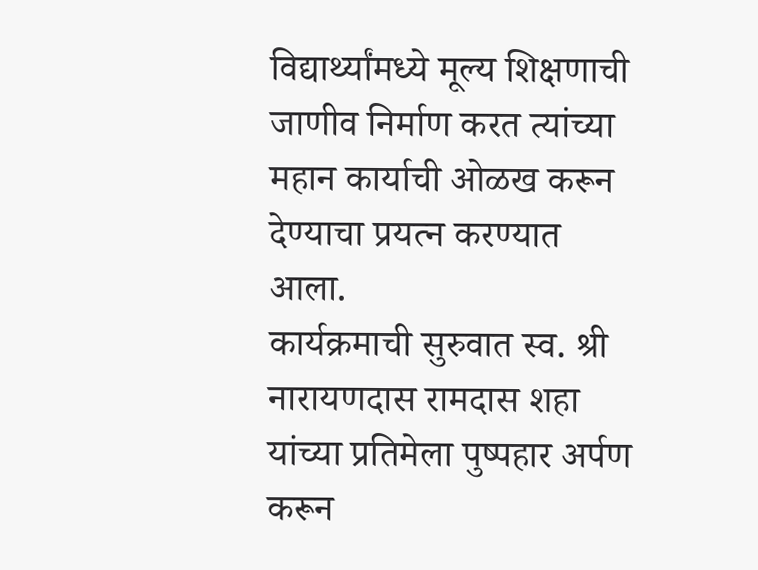विद्यार्थ्यांमध्ये मूल्य शिक्षणाची जाणीव निर्माण करत त्यांच्या महान कार्याची ओळख करून देण्याचा प्रयत्न करण्यात आला.
कार्यक्रमाची सुरुवात स्व. श्री नारायणदास रामदास शहा यांच्या प्रतिमेला पुष्पहार अर्पण करून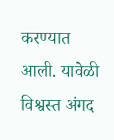करण्यात आली. यावेळी विश्वस्त अंगद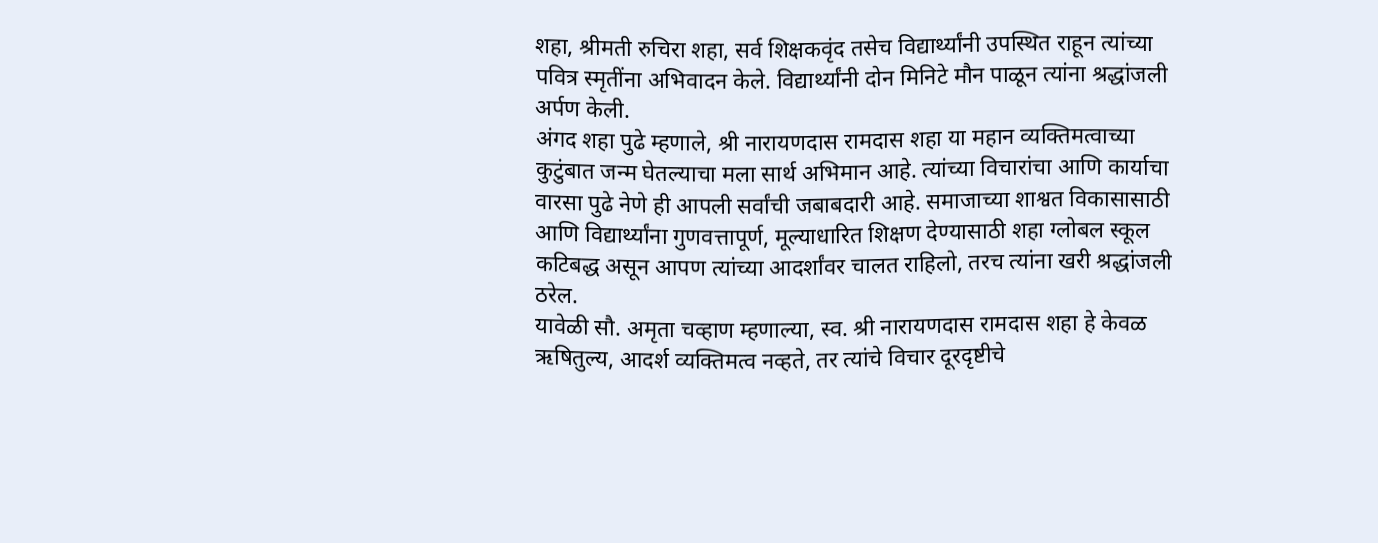शहा, श्रीमती रुचिरा शहा, सर्व शिक्षकवृंद तसेच विद्यार्थ्यांनी उपस्थित राहून त्यांच्या पवित्र स्मृतींना अभिवादन केले. विद्यार्थ्यांनी दोन मिनिटे मौन पाळून त्यांना श्रद्धांजली अर्पण केली.
अंगद शहा पुढे म्हणाले, श्री नारायणदास रामदास शहा या महान व्यक्तिमत्वाच्या कुटुंबात जन्म घेतल्याचा मला सार्थ अभिमान आहे. त्यांच्या विचारांचा आणि कार्याचा वारसा पुढे नेणे ही आपली सर्वांची जबाबदारी आहे. समाजाच्या शाश्वत विकासासाठी आणि विद्यार्थ्यांना गुणवत्तापूर्ण, मूल्याधारित शिक्षण देण्यासाठी शहा ग्लोबल स्कूल कटिबद्ध असून आपण त्यांच्या आदर्शांवर चालत राहिलो, तरच त्यांना खरी श्रद्धांजली ठरेल.
यावेळी सौ. अमृता चव्हाण म्हणाल्या, स्व. श्री नारायणदास रामदास शहा हे केवळ ऋषितुल्य, आदर्श व्यक्तिमत्व नव्हते, तर त्यांचे विचार दूरदृष्टीचे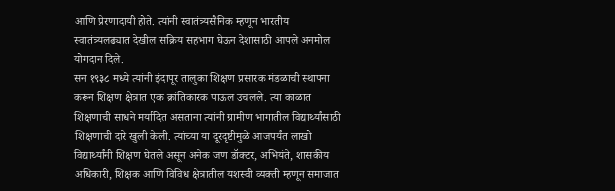आणि प्रेरणादायी होते. त्यांनी स्वातंत्र्यसैनिक म्हणून भारतीय स्वातंत्र्यलढ्यात देखील सक्रिय सहभाग घेऊन देशासाठी आपले अनमोल योगदान दिले.
सन १९३८ मध्ये त्यांनी इंदापूर तालुका शिक्षण प्रसारक मंडळाची स्थापना करून शिक्षण क्षेत्रात एक क्रांतिकारक पाऊल उचलले. त्या काळात शिक्षणाची साधने मर्यादित असताना त्यांनी ग्रामीण भागातील विद्यार्थ्यांसाठी शिक्षणाची दारे खुली केली. त्यांच्या या दूरदृष्टीमुळे आजपर्यंत लाखो विद्यार्थ्यांनी शिक्षण घेतले असून अनेक जण डॉक्टर, अभियंते, शासकीय अधिकारी, शिक्षक आणि विविध क्षेत्रातील यशस्वी व्यक्ती म्हणून समाजात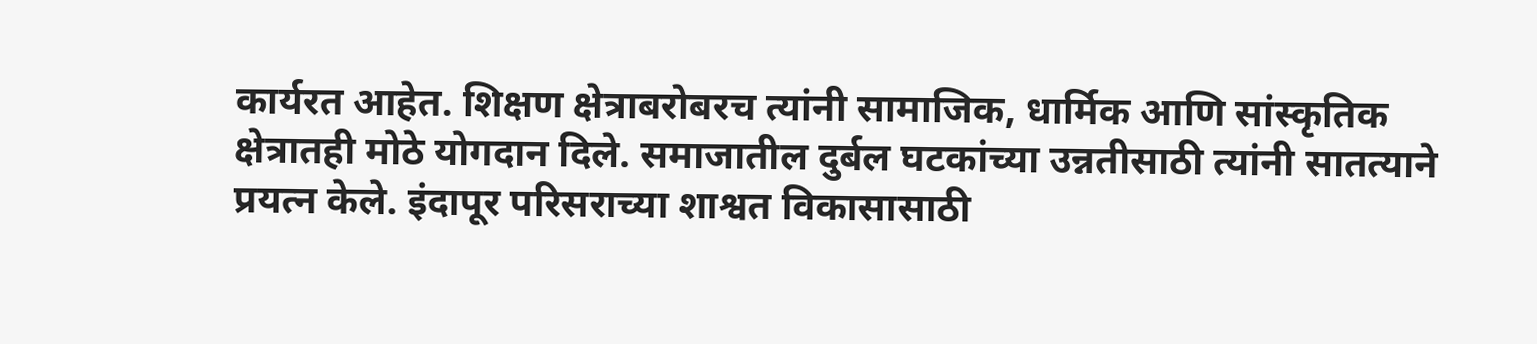कार्यरत आहेत. शिक्षण क्षेत्राबरोबरच त्यांनी सामाजिक, धार्मिक आणि सांस्कृतिक क्षेत्रातही मोठे योगदान दिले. समाजातील दुर्बल घटकांच्या उन्नतीसाठी त्यांनी सातत्याने प्रयत्न केले. इंदापूर परिसराच्या शाश्वत विकासासाठी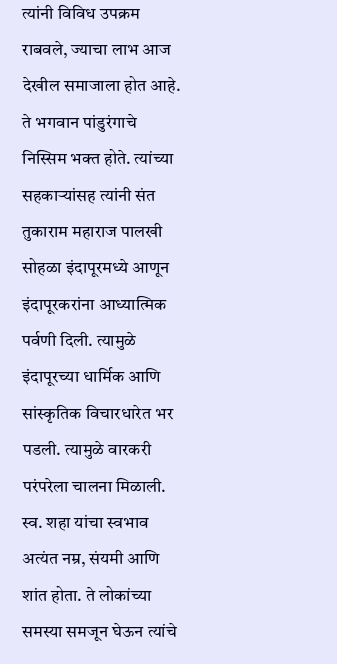त्यांनी विविध उपक्रम राबवले, ज्याचा लाभ आज देखील समाजाला होत आहे.
ते भगवान पांडुरंगाचे निस्सिम भक्त होते. त्यांच्या सहकाऱ्यांसह त्यांनी संत तुकाराम महाराज पालखी सोहळा इंदापूरमध्ये आणून इंदापूरकरांना आध्यात्मिक पर्वणी दिली. त्यामुळे इंदापूरच्या धार्मिक आणि सांस्कृतिक विचारधारेत भर पडली. त्यामुळे वारकरी परंपरेला चालना मिळाली. स्व. शहा यांचा स्वभाव अत्यंत नम्र, संयमी आणि शांत होता. ते लोकांच्या समस्या समजून घेऊन त्यांचे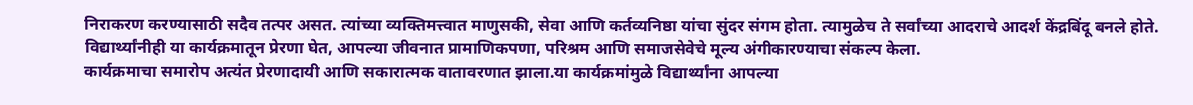निराकरण करण्यासाठी सदैव तत्पर असत. त्यांच्या व्यक्तिमत्त्वात माणुसकी, सेवा आणि कर्तव्यनिष्ठा यांचा सुंदर संगम होता. त्यामुळेच ते सर्वांच्या आदराचे आदर्श केंद्रबिंदू बनले होते.
विद्यार्थ्यांनीही या कार्यक्रमातून प्रेरणा घेत, आपल्या जीवनात प्रामाणिकपणा, परिश्रम आणि समाजसेवेचे मूल्य अंगीकारण्याचा संकल्प केला.
कार्यक्रमाचा समारोप अत्यंत प्रेरणादायी आणि सकारात्मक वातावरणात झाला.या कार्यक्रमांमुळे विद्यार्थ्यांना आपल्या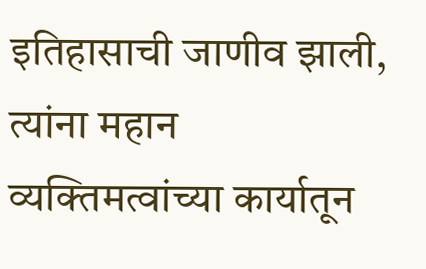इतिहासाची जाणीव झाली, त्यांना महान व्यक्तिमत्वांच्या कार्यातून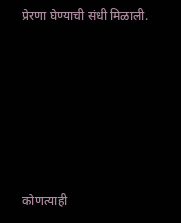प्रेरणा घेण्याची संधी मिळाली.







कोणत्याही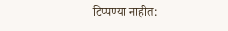टिप्पण्या नाहीत: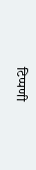टिप्पणी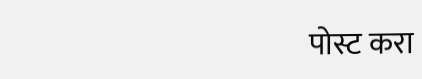पोस्ट करा